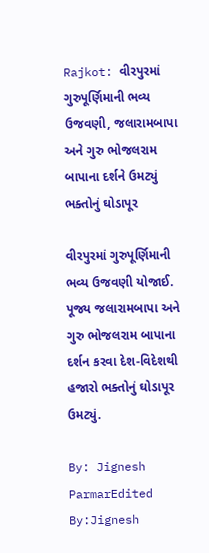Rajkot: વીરપુરમાં ગુરુપૂર્ણિમાની ભવ્ય ઉજવણી, જલારામબાપા અને ગુરુ ભોજલરામ બાપાના દર્શને ઉમટ્યું ભક્તોનું ઘોડાપૂર

વીરપુરમાં ગુરુપૂર્ણિમાની ભવ્ય ઉજવણી યોજાઈ. પૂજ્ય જલારામબાપા અને ગુરુ ભોજલરામ બાપાના દર્શન કરવા દેશ-વિદેશથી હજારો ભક્તોનું ઘોડાપૂર ઉમટ્યું.

By: Jignesh ParmarEdited By:Jignesh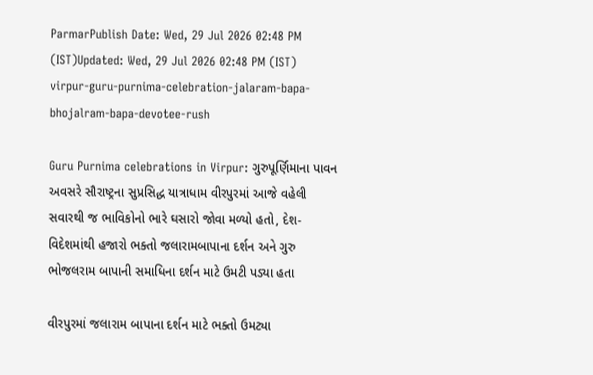ParmarPublish Date: Wed, 29 Jul 2026 02:48 PM (IST)Updated: Wed, 29 Jul 2026 02:48 PM (IST)
virpur-guru-purnima-celebration-jalaram-bapa-bhojalram-bapa-devotee-rush

Guru Purnima celebrations in Virpur: ગુરુપૂર્ણિમાના પાવન અવસરે સૌરાષ્ટ્રના સુપ્રસિદ્ધ યાત્રાધામ વીરપુરમાં આજે વહેલી સવારથી જ ભાવિકોનો ભારે ઘસારો જોવા મળ્યો હતો, દેશ-વિદેશમાંથી હજારો ભક્તો જલારામબાપાના દર્શન અને ગુરુ ભોજલરામ બાપાની સમાધિના દર્શન માટે ઉમટી પડ્યા હતા

વીરપુરમાં જલારામ બાપાના દર્શન માટે ભક્તો ઉમટ્યા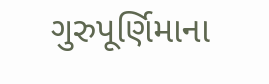ગુરુપૂર્ણિમાના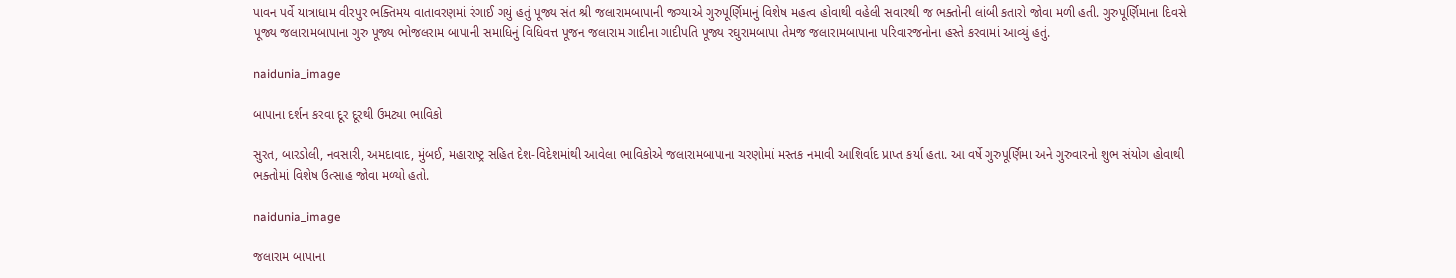પાવન પર્વે યાત્રાધામ વીરપુર ભક્તિમય વાતાવરણમાં રંગાઈ ગયું હતું પૂજ્ય સંત શ્રી જલારામબાપાની જગ્યાએ ગુરુપૂર્ણિમાનું વિશેષ મહત્વ હોવાથી વહેલી સવારથી જ ભક્તોની લાંબી કતારો જોવા મળી હતી. ગુરુપૂર્ણિમાના દિવસે પૂજ્ય જલારામબાપાના ગુરુ પૂજ્ય ભોજલરામ બાપાની સમાધિનું વિધિવત્ત પૂજન જલારામ ગાદીના ગાદીપતિ પૂજ્ય રઘુરામબાપા તેમજ જલારામબાપાના પરિવારજનોના હસ્તે કરવામાં આવ્યું હતું.

naidunia_image

બાપાના દર્શન કરવા દૂર દૂરથી ઉમટ્યા ભાવિકો

સુરત, બારડોલી, નવસારી, અમદાવાદ, મુંબઈ, મહારાષ્ટ્ર સહિત દેશ-વિદેશમાંથી આવેલા ભાવિકોએ જલારામબાપાના ચરણોમાં મસ્તક નમાવી આશિર્વાદ પ્રાપ્ત કર્યા હતા. આ વર્ષે ગુરુપૂર્ણિમા અને ગુરુવારનો શુભ સંયોગ હોવાથી ભક્તોમાં વિશેષ ઉત્સાહ જોવા મળ્યો હતો.

naidunia_image

જલારામ બાપાના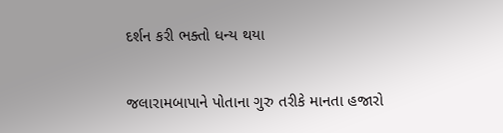દર્શન કરી ભક્તો ધન્ય થયા

જલારામબાપાને પોતાના ગુરુ તરીકે માનતા હજારો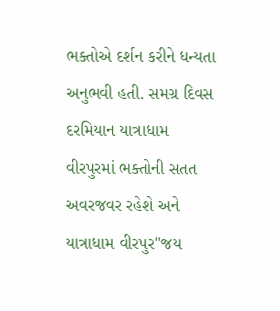ભક્તોએ દર્શન કરીને ધન્યતા અનુભવી હતી. સમગ્ર દિવસ દરમિયાન યાત્રાધામ વીરપુરમાં ભક્તોની સતત અવરજવર રહેશે અને યાત્રાધામ વીરપુર"જય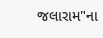જલારામ"ના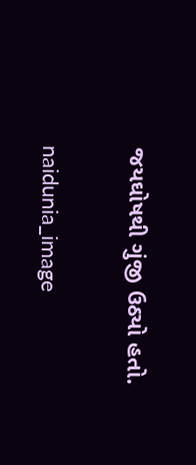જયઘોષથી ગુંજી ઉઠ્યો હતો.

naidunia_image